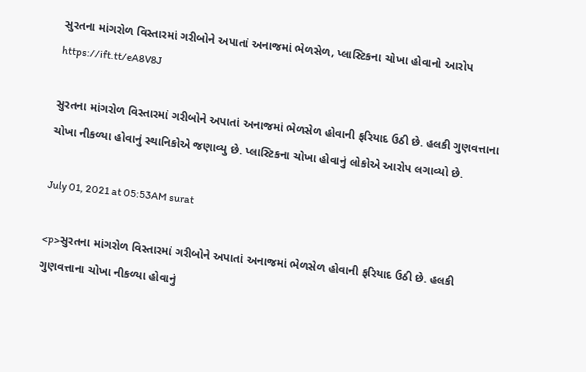સુરતના માંગરોળ વિસ્તારમાં ગરીબોને અપાતાં અનાજમાં ભેળસેળ, પ્લાસ્ટિકના ચોખા હોવાનો આરોપ https://ift.tt/eA8V8J

સુરતના માંગરોળ વિસ્તારમાં ગરીબોને અપાતાં અનાજમાં ભેળસેળ હોવાની ફરિયાદ ઉઠી છે. હલકી ગુણવત્તાના ચોખા નીકળ્યા હોવાનું સ્થાનિકોએ જણાવ્યુ છે. પ્લાસ્ટિકના ચોખા હોવાનું લોકોએ આરોપ લગાવ્યો છે.

July 01, 2021 at 05:53AM surat

<p>સુરતના માંગરોળ વિસ્તારમાં ગરીબોને અપાતાં અનાજમાં ભેળસેળ હોવાની ફરિયાદ ઉઠી છે. હલકી ગુણવત્તાના ચોખા નીકળ્યા હોવાનું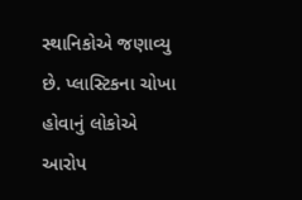સ્થાનિકોએ જણાવ્યુ છે. પ્લાસ્ટિકના ચોખા હોવાનું લોકોએ આરોપ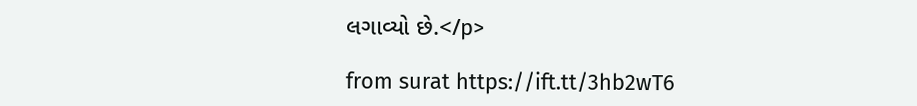લગાવ્યો છે.</p>

from surat https://ift.tt/3hb2wT6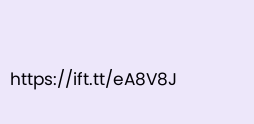https://ift.tt/eA8V8J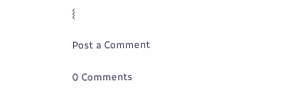{

Post a Comment

0 Comments